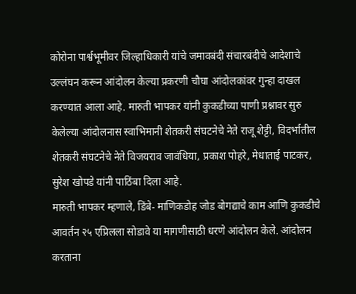कोरोना पार्श्वभूमीवर जिल्हाधिकारी यांचे जमावबंदी संचारबंदीचे आदेशाचे उल्लंघन करून आंदोलन केल्या प्रकरणी चौघा आंदोलकांवर गुन्हा दाखल करण्यात आला आहे. मारुती भापकर यांनी कुकडीच्या पाणी प्रश्नावर सुरु केलेल्या आंदोलनास स्वाभिमानी शेतकरी संघटनेचे नेते राजू शेट्टी, विदर्भातील शेतकरी संघटनेचे नेते विजयराव जावंधिया, प्रकाश पोहरे, मेधाताई पाटकर, सुरेश खोपडे यांनी पाठिंबा दिला आहे.
मारुती भापकर म्हणाले, डिंबे- माणिकडोह जोड बोगद्याचे काम आणि कुकडीचे आवर्तन २५ एप्रिलला सोडावे या मागणीसाठी धरणे आंदोलन केले. आंदोलन करताना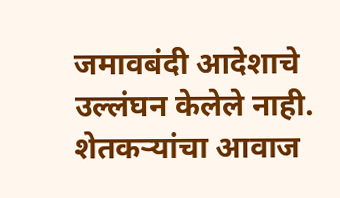जमावबंदी आदेशाचे उल्लंघन केलेले नाही. शेतकऱ्यांचा आवाज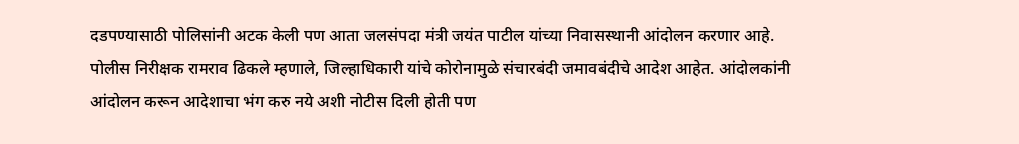दडपण्यासाठी पोलिसांनी अटक केली पण आता जलसंपदा मंत्री जयंत पाटील यांच्या निवासस्थानी आंदोलन करणार आहे.
पोलीस निरीक्षक रामराव ढिकले म्हणाले, जिल्हाधिकारी यांचे कोरोनामुळे संचारबंदी जमावबंदीचे आदेश आहेत. आंदोलकांनी आंदोलन करून आदेशाचा भंग करु नये अशी नोटीस दिली होती पण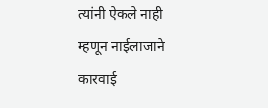त्यांनी ऐकले नाही म्हणून नाईलाजाने कारवाई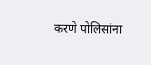करणे पोलिसांना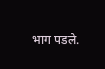भाग पडले.